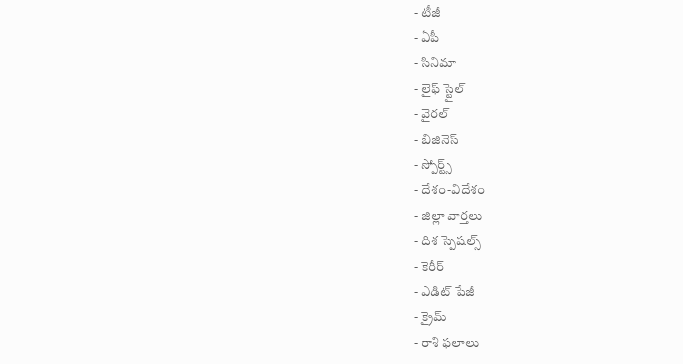- టీజీ
- ఏపీ
- సినిమా
- లైఫ్ స్టైల్
- వైరల్
- బిజినెస్
- స్పోర్ట్స్
- దేశం-విదేశం
- జిల్లా వార్తలు
- దిశ స్పెషల్స్
- కెరీర్
- ఎడిట్ పేజీ
- క్రైమ్
- రాశి ఫలాలు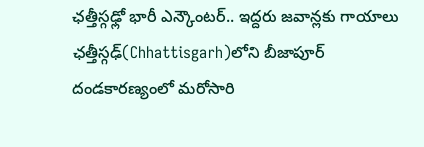ఛత్తీస్గఢ్లో భారీ ఎన్కౌంటర్.. ఇద్దరు జవాన్లకు గాయాలు
ఛత్తీస్గఢ్(Chhattisgarh)లోని బీజాపూర్ దండకారణ్యంలో మరోసారి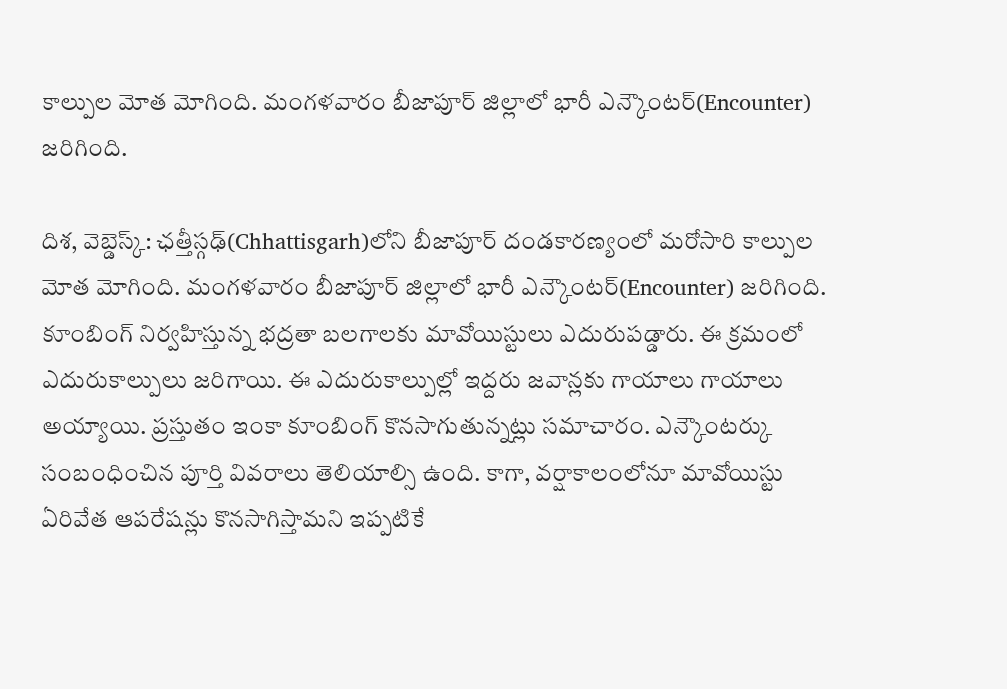కాల్పుల మోత మోగింది. మంగళవారం బీజాపూర్ జిల్లాలో భారీ ఎన్కౌంటర్(Encounter) జరిగింది.

దిశ, వెబ్డెస్క్: ఛత్తీస్గఢ్(Chhattisgarh)లోని బీజాపూర్ దండకారణ్యంలో మరోసారి కాల్పుల మోత మోగింది. మంగళవారం బీజాపూర్ జిల్లాలో భారీ ఎన్కౌంటర్(Encounter) జరిగింది. కూంబింగ్ నిర్వహిస్తున్న భద్రతా బలగాలకు మావోయిస్టులు ఎదురుపడ్డారు. ఈ క్రమంలో ఎదురుకాల్పులు జరిగాయి. ఈ ఎదురుకాల్పుల్లో ఇద్దరు జవాన్లకు గాయాలు గాయాలు అయ్యాయి. ప్రస్తుతం ఇంకా కూంబింగ్ కొనసాగుతున్నట్లు సమాచారం. ఎన్కౌంటర్కు సంబంధించిన పూర్తి వివరాలు తెలియాల్సి ఉంది. కాగా, వర్షాకాలంలోనూ మావోయిస్టు ఏరివేత ఆపరేషన్లు కొనసాగిస్తామని ఇప్పటికే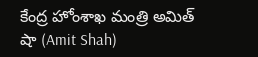కేంద్ర హోంశాఖ మంత్రి అమిత్ షా (Amit Shah)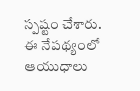స్పష్టం చేశారు. ఈ నేపథ్యంలో ఆయుధాలు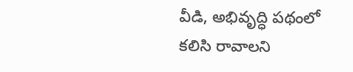వీడి, అభివృద్ధి పథంలో కలిసి రావాలని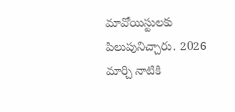మావోయిస్టులకు పిలుపునిచ్చారు. 2026 మార్చి నాటికి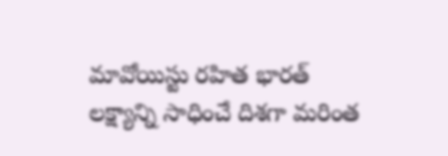మావోయిస్టు రహిత భారత్ లక్ష్యాన్ని సాధించే దిశగా మరింత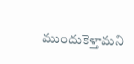ముందుకెళ్తామని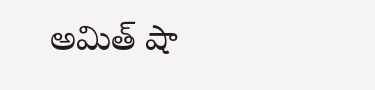అమిత్ షా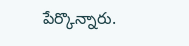పేర్కొన్నారు.